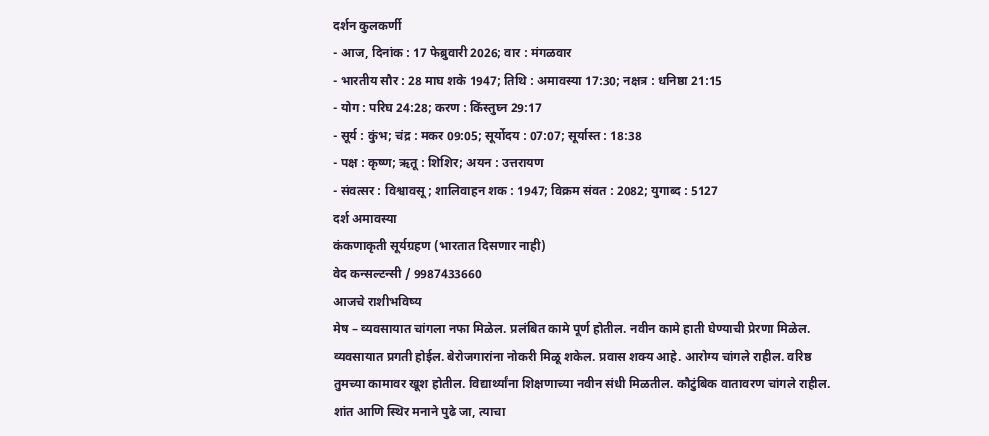दर्शन कुलकर्णी
- आज, दिनांक : 17 फेब्रुवारी 2026; वार : मंगळवार
- भारतीय सौर : 28 माघ शके 1947; तिथि : अमावस्या 17:30; नक्षत्र : धनिष्ठा 21:15
- योग : परिघ 24:28; करण : किंस्तुघ्न 29:17
- सूर्य : कुंभ; चंद्र : मकर 09:05; सूर्योदय : 07:07; सूर्यास्त : 18:38
- पक्ष : कृष्ण; ऋतू : शिशिर; अयन : उत्तरायण
- संवत्सर : विश्वावसू; शालिवाहन शक : 1947; विक्रम संवत : 2082; युगाब्द : 5127
दर्श अमावस्या
कंकणाकृती सूर्यग्रहण (भारतात दिसणार नाही)
वेद कन्सल्टन्सी / 9987433660
आजचे राशीभविष्य
मेष – व्यवसायात चांगला नफा मिळेल. प्रलंबित कामे पूर्ण होतील. नवीन कामे हाती घेण्याची प्रेरणा मिळेल. व्यवसायात प्रगती होईल. बेरोजगारांना नोकरी मिळू शकेल. प्रवास शक्य आहे. आरोग्य चांगले राहील. वरिष्ठ तुमच्या कामावर खूश होतील. विद्यार्थ्यांना शिक्षणाच्या नवीन संधी मिळतील. कौटुंबिक वातावरण चांगले राहील. शांत आणि स्थिर मनाने पुढे जा, त्याचा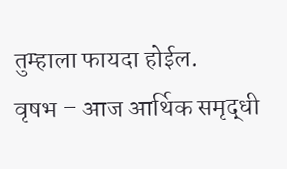तुम्हाला फायदा होईल.
वृषभ – आज आर्थिक समृद्धी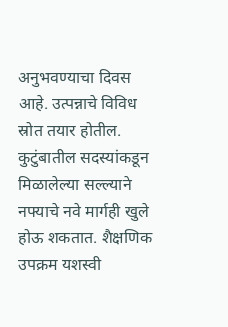अनुभवण्याचा दिवस आहे. उत्पन्नाचे विविध स्रोत तयार होतील. कुटुंबातील सदस्यांकडून मिळालेल्या सल्ल्याने नफ्याचे नवे मार्गही खुले होऊ शकतात. शैक्षणिक उपक्रम यशस्वी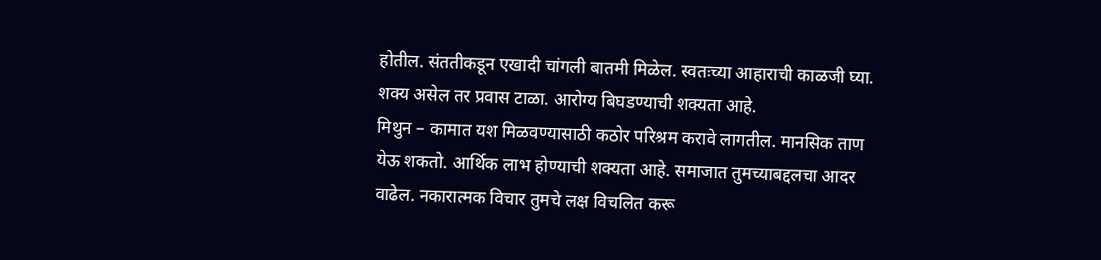होतील. संततीकडून एखादी चांगली बातमी मिळेल. स्वतःच्या आहाराची काळजी घ्या. शक्य असेल तर प्रवास टाळा. आरोग्य बिघडण्याची शक्यता आहे.
मिथुन – कामात यश मिळवण्यासाठी कठोर परिश्रम करावे लागतील. मानसिक ताण येऊ शकतो. आर्थिक लाभ होण्याची शक्यता आहे. समाजात तुमच्याबद्दलचा आदर वाढेल. नकारात्मक विचार तुमचे लक्ष विचलित करू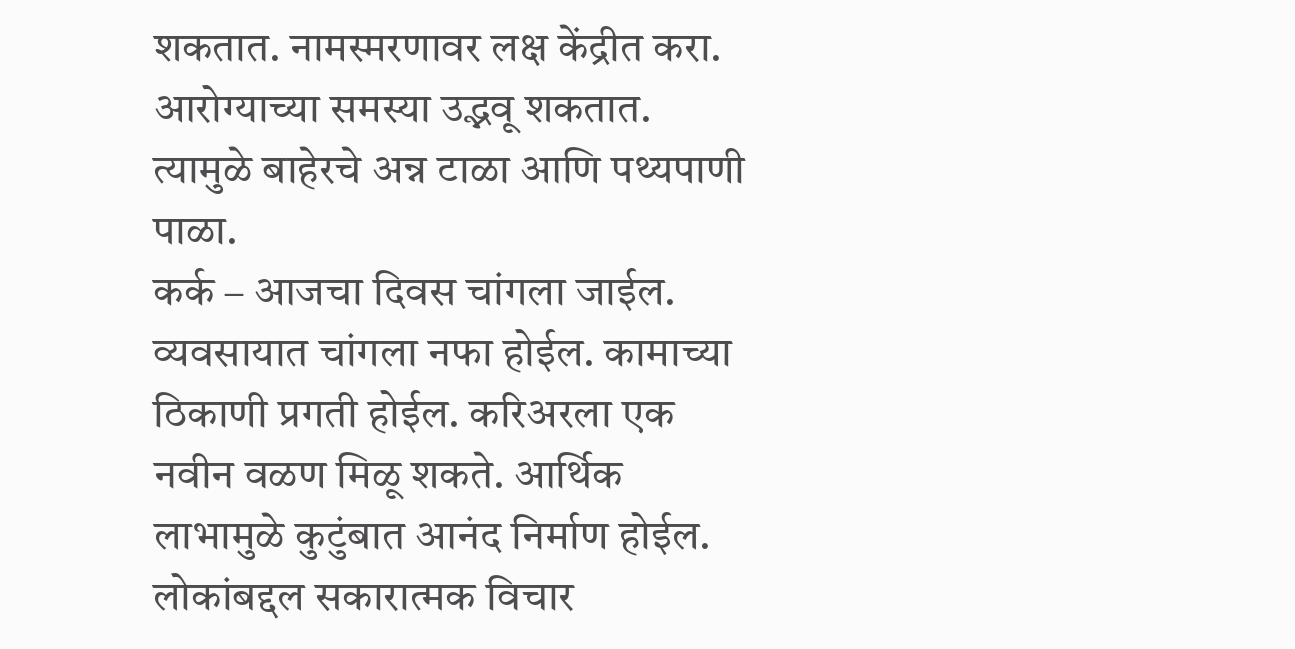शकतात. नामस्मरणावर लक्ष केंद्रीत करा. आरोग्याच्या समस्या उद्भवू शकतात. त्यामुळे बाहेरचे अन्न टाळा आणि पथ्यपाणी पाळा.
कर्क – आजचा दिवस चांगला जाईल. व्यवसायात चांगला नफा होईल. कामाच्या ठिकाणी प्रगती होईल. करिअरला एक नवीन वळण मिळू शकते. आर्थिक लाभामुळे कुटुंबात आनंद निर्माण होईल. लोकांबद्दल सकारात्मक विचार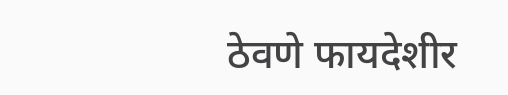ठेवणे फायदेशीर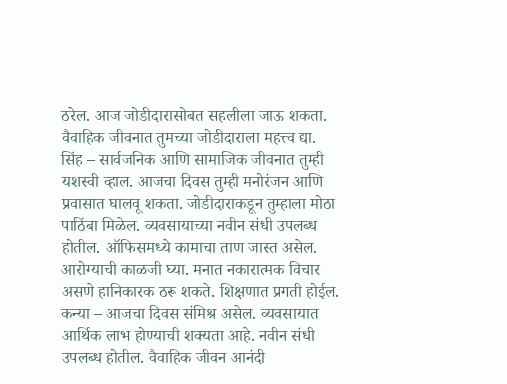ठरेल. आज जोडीदारासोबत सहलीला जाऊ शकता. वैवाहिक जीवनात तुमच्या जोडीदाराला महत्त्व द्या.
सिंह – सार्वजनिक आणि सामाजिक जीवनात तुम्ही यशस्वी व्हाल. आजचा दिवस तुम्ही मनोरंजन आणि प्रवासात घालवू शकता. जोडीदाराकडून तुम्हाला मोठा पाठिंबा मिळेल. व्यवसायाच्या नवीन संधी उपलब्ध होतील. ऑफिसमध्ये कामाचा ताण जास्त असेल. आरोग्याची काळजी घ्या. मनात नकारात्मक विचार असणे हानिकारक ठरू शकते. शिक्षणात प्रगती होईल.
कन्या – आजचा दिवस संमिश्र असेल. व्यवसायात आर्थिक लाभ होण्याची शक्यता आहे. नवीन संधी उपलब्ध होतील. वैवाहिक जीवन आनंदी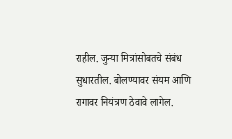राहील. जुन्या मित्रांसोबतचे संबंध सुधारतील. बोलण्यावर संयम आणि रागावर नियंत्रण ठेवावे लागेल.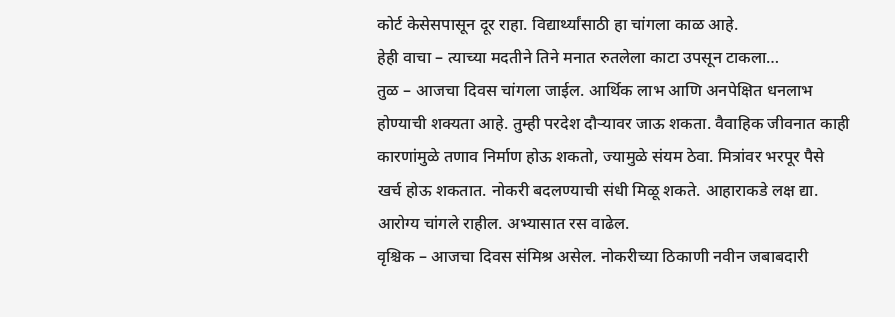कोर्ट केसेसपासून दूर राहा. विद्यार्थ्यांसाठी हा चांगला काळ आहे.
हेही वाचा – त्याच्या मदतीने तिने मनात रुतलेला काटा उपसून टाकला…
तुळ – आजचा दिवस चांगला जाईल. आर्थिक लाभ आणि अनपेक्षित धनलाभ होण्याची शक्यता आहे. तुम्ही परदेश दौऱ्यावर जाऊ शकता. वैवाहिक जीवनात काही कारणांमुळे तणाव निर्माण होऊ शकतो, ज्यामुळे संयम ठेवा. मित्रांवर भरपूर पैसे खर्च होऊ शकतात. नोकरी बदलण्याची संधी मिळू शकते. आहाराकडे लक्ष द्या. आरोग्य चांगले राहील. अभ्यासात रस वाढेल.
वृश्चिक – आजचा दिवस संमिश्र असेल. नोकरीच्या ठिकाणी नवीन जबाबदारी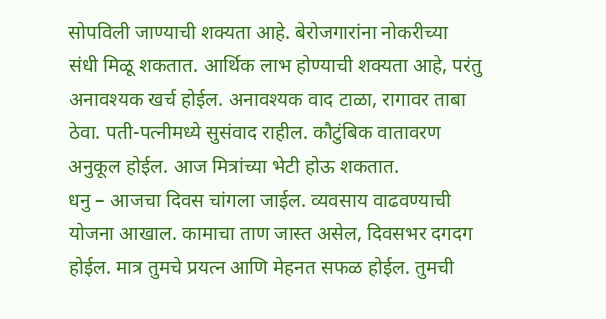सोपविली जाण्याची शक्यता आहे. बेरोजगारांना नोकरीच्या संधी मिळू शकतात. आर्थिक लाभ होण्याची शक्यता आहे, परंतु अनावश्यक खर्च होईल. अनावश्यक वाद टाळा, रागावर ताबा ठेवा. पती-पत्नीमध्ये सुसंवाद राहील. कौटुंबिक वातावरण अनुकूल होईल. आज मित्रांच्या भेटी होऊ शकतात.
धनु – आजचा दिवस चांगला जाईल. व्यवसाय वाढवण्याची योजना आखाल. कामाचा ताण जास्त असेल, दिवसभर दगदग होईल. मात्र तुमचे प्रयत्न आणि मेहनत सफळ होईल. तुमची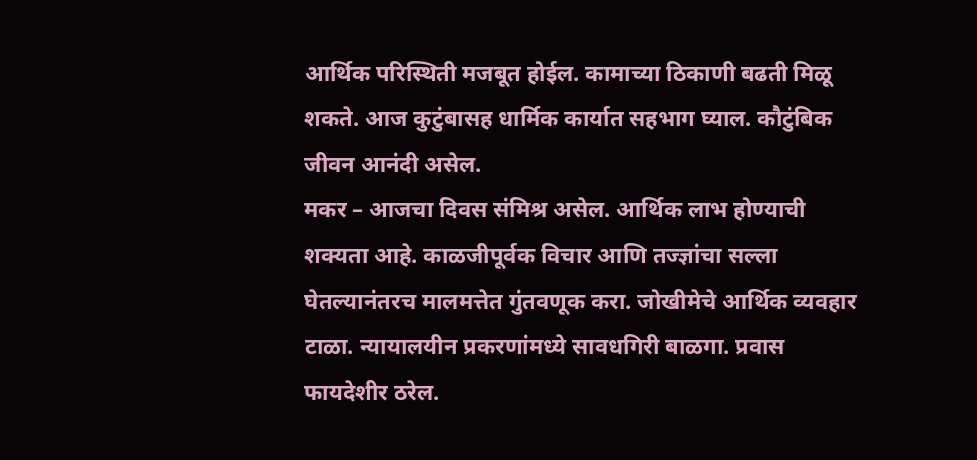आर्थिक परिस्थिती मजबूत होईल. कामाच्या ठिकाणी बढती मिळू शकते. आज कुटुंबासह धार्मिक कार्यात सहभाग घ्याल. कौटुंबिक जीवन आनंदी असेल.
मकर – आजचा दिवस संमिश्र असेल. आर्थिक लाभ होण्याची शक्यता आहे. काळजीपूर्वक विचार आणि तज्ज्ञांचा सल्ला घेतल्यानंतरच मालमत्तेत गुंतवणूक करा. जोखीमेचे आर्थिक व्यवहार टाळा. न्यायालयीन प्रकरणांमध्ये सावधगिरी बाळगा. प्रवास फायदेशीर ठरेल.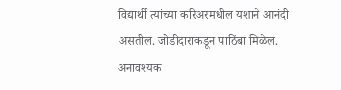विद्यार्थी त्यांच्या करिअरमधील यशाने आनंदी असतील. जोडीदाराकडून पाठिंबा मिळेल. अनावश्यक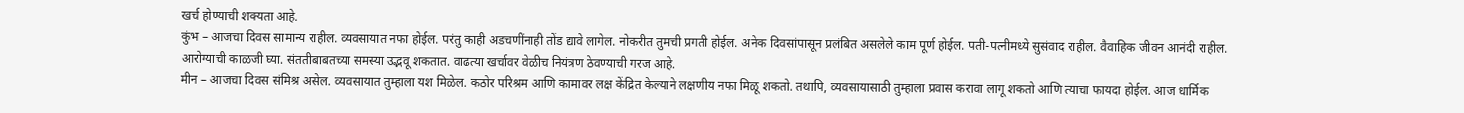खर्च होण्याची शक्यता आहे.
कुंभ – आजचा दिवस सामान्य राहील. व्यवसायात नफा होईल. परंतु काही अडचणींनाही तोंड द्यावे लागेल. नोकरीत तुमची प्रगती होईल. अनेक दिवसांपासून प्रलंबित असलेले काम पूर्ण होईल. पती-पत्नीमध्ये सुसंवाद राहील. वैवाहिक जीवन आनंदी राहील. आरोग्याची काळजी घ्या. संततीबाबतच्या समस्या उद्भवू शकतात. वाढत्या खर्चावर वेळीच नियंत्रण ठेवण्याची गरज आहे.
मीन – आजचा दिवस संमिश्र असेल. व्यवसायात तुम्हाला यश मिळेल. कठोर परिश्रम आणि कामावर लक्ष केंद्रित केल्याने लक्षणीय नफा मिळू शकतो. तथापि, व्यवसायासाठी तुम्हाला प्रवास करावा लागू शकतो आणि त्याचा फायदा होईल. आज धार्मिक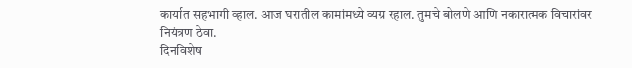कार्यात सहभागी व्हाल. आज घरातील कामांमध्ये व्यग्र रहाल. तुमचे बोलणे आणि नकारात्मक विचारांवर नियंत्रण ठेवा.
दिनविशेष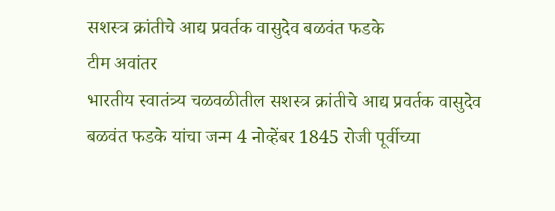सशस्त्र क्रांतीचे आद्य प्रवर्तक वासुदेव बळवंत फडके
टीम अवांतर
भारतीय स्वातंत्र्य चळवळीतील सशस्त्र क्रांतीचे आद्य प्रवर्तक वासुदेव बळवंत फडके यांचा जन्म 4 नोव्हेंबर 1845 रोजी पूर्वीच्या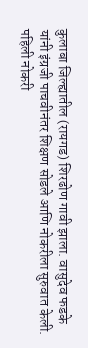कुलाबा जिल्ह्यातील (रायगड) शिरढोण गावी झाला. वासुदेव फडके यांनी इंग्रजी पाचवीनंतर शिक्षण सोडले आणि नोकरीला सुरुवात केली. पहिली नोकरी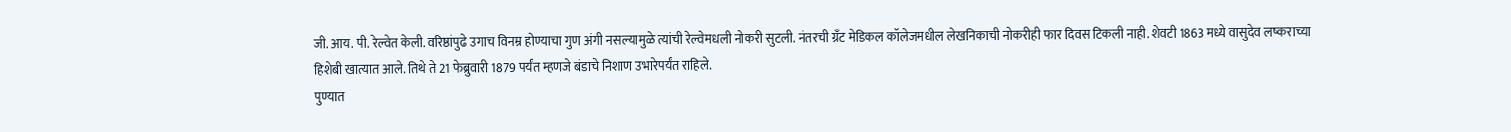जी. आय. पी. रेल्वेत केली. वरिष्ठांपुढे उगाच विनम्र होण्याचा गुण अंगी नसल्यामुळे त्यांची रेल्वेमधली नोकरी सुटली. नंतरची ग्रँट मेडिकल कॉलेजमधील लेखनिकाची नोकरीही फार दिवस टिकली नाही. शेवटी 1863 मध्ये वासुदेव लष्कराच्या हिशेबी खात्यात आले. तिथे ते 21 फेब्रुवारी 1879 पर्यंत म्हणजे बंडाचे निशाण उभारेपर्यंत राहिले.
पुण्यात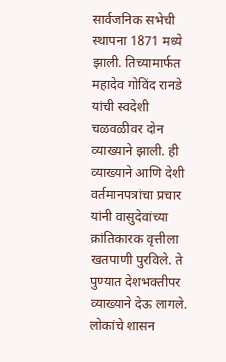सार्वजनिक सभेची स्थापना 1871 मध्ये झाली. तिच्यामार्फत महादेव गोविंद रानडे यांची स्वदेशी चळवळीवर दोन व्याख्याने झाली. ही व्याख्याने आणि देशी वर्तमानपत्रांचा प्रचार यांनी वासुदेवांच्या क्रांतिकारक वृत्तीला खतपाणी पुरविले. ते पुण्यात देशभक्तीपर व्याख्याने देऊ लागले. लोकांचे शासन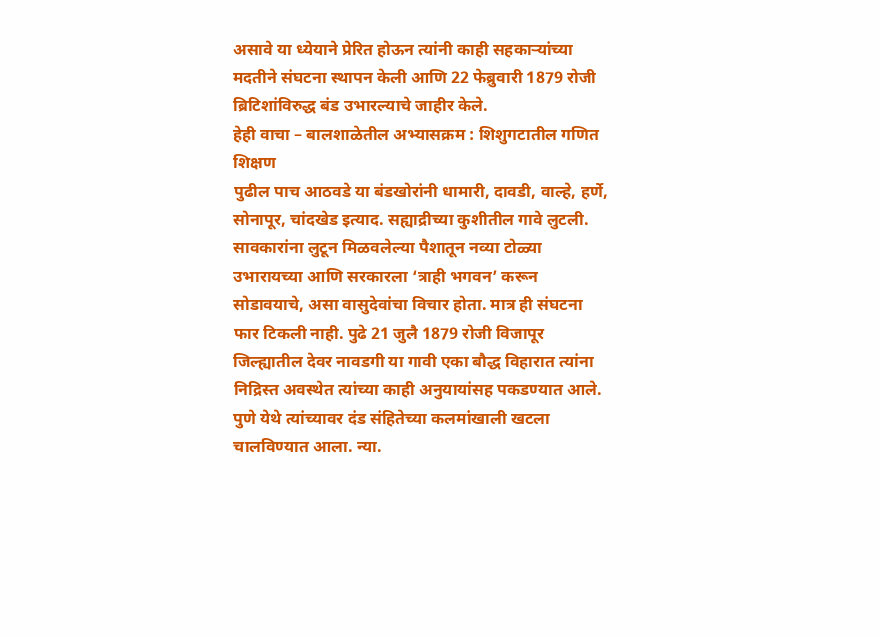असावे या ध्येयाने प्रेरित होऊन त्यांनी काही सहकाऱ्यांच्या मदतीने संघटना स्थापन केली आणि 22 फेब्रुवारी 1879 रोजी ब्रिटिशांविरुद्ध बंड उभारल्याचे जाहीर केले.
हेही वाचा – बालशाळेतील अभ्यासक्रम : शिशुगटातील गणित शिक्षण
पुढील पाच आठवडे या बंडखोरांनी धामारी, दावडी, वाल्हे, हर्णे, सोनापूर, चांदखेड इत्याद. सह्याद्रीच्या कुशीतील गावे लुटली. सावकारांना लुटून मिळवलेल्या पैशातून नव्या टोळ्या उभारायच्या आणि सरकारला ‘त्राही भगवन’ करून सोडावयाचे, असा वासुदेवांचा विचार होता. मात्र ही संघटना फार टिकली नाही. पुढे 21 जुलै 1879 रोजी विजापूर जिल्ह्यातील देवर नावडगी या गावी एका बौद्ध विहारात त्यांना निद्रिस्त अवस्थेत त्यांच्या काही अनुयायांसह पकडण्यात आले.
पुणे येथे त्यांच्यावर दंड संहितेच्या कलमांखाली खटला चालविण्यात आला. न्या.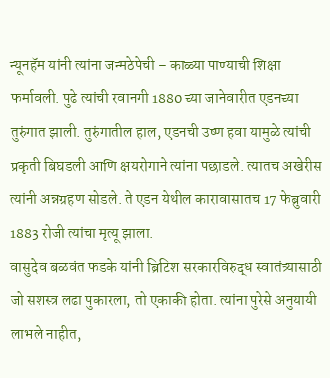न्यूनहॅम यांनी त्यांना जन्मठेपेची – काळ्या पाण्याची शिक्षा फर्मावली. पुढे त्यांची रवानगी 1880 च्या जानेवारीत एडनच्या तुरुंगात झाली. तुरुंगातील हाल, एडनची उष्ण हवा यामुळे त्यांची प्रकृती बिघडली आणि क्षयरोगाने त्यांना पछाडले. त्यातच अखेरीस त्यांनी अन्नग्रहण सोडले. ते एडन येथील कारावासातच 17 फेब्रुवारी 1883 रोजी त्यांचा मृत्यू झाला.
वासुदेव बळवंत फडके यांनी ब्रिटिश सरकारविरुद्ध स्वातंत्र्यासाठी जो सशस्त्र लढा पुकारला, तो एकाकी होता. त्यांना पुरेसे अनुयायी लाभले नाहीत,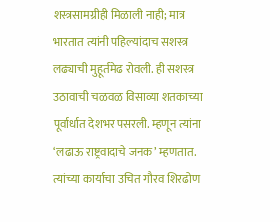शस्त्रसामग्रीही मिळाली नाही; मात्र भारतात त्यांनी पहिल्यांदाच सशस्त्र लढ्याची मुहूर्तमेढ रोवली. ही सशस्त्र उठावाची चळवळ विसाव्या शतकाच्या पूर्वार्धात देशभर पसरली. म्हणून त्यांना ‘लढाऊ राष्ट्रवादाचे जनक’ म्हणतात. त्यांच्या कार्याचा उचित गौरव शिरढोण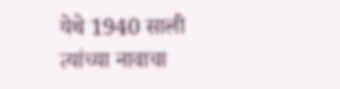येथे 1940 साली त्यांच्या नावाचा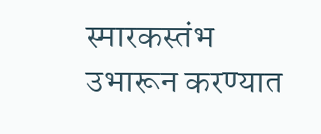स्मारकस्तंभ उभारून करण्यात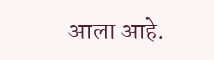आला आहे.